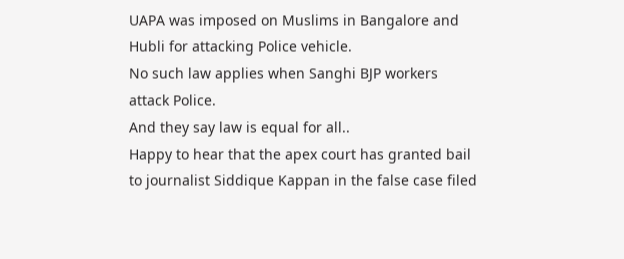UAPA was imposed on Muslims in Bangalore and Hubli for attacking Police vehicle.
No such law applies when Sanghi BJP workers attack Police.
And they say law is equal for all..
Happy to hear that the apex court has granted bail to journalist Siddique Kappan in the false case filed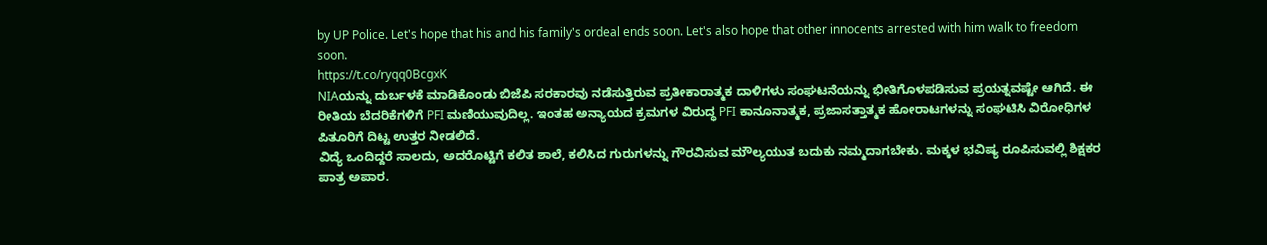by UP Police. Let's hope that his and his family's ordeal ends soon. Let's also hope that other innocents arrested with him walk to freedom soon.
https://t.co/ryqq0BcgxK
NIAಯನ್ನು ದುರ್ಬಳಕೆ ಮಾಡಿಕೊಂಡು ಬಿಜೆಪಿ ಸರಕಾರವು ನಡೆಸುತ್ತಿರುವ ಪ್ರತೀಕಾರಾತ್ಮಕ ದಾಳಿಗಳು ಸಂಘಟನೆಯನ್ನು ಭೀತಿಗೊಳಪಡಿಸುವ ಪ್ರಯತ್ನವಷ್ಟೇ ಆಗಿದೆ. ಈ ರೀತಿಯ ಬೆದರಿಕೆಗಳಿಗೆ PFI ಮಣಿಯುವುದಿಲ್ಲ. ಇಂತಹ ಅನ್ಯಾಯದ ಕ್ರಮಗಳ ವಿರುದ್ಧ PFI ಕಾನೂನಾತ್ಮಕ, ಪ್ರಜಾಸತ್ತಾತ್ಮಕ ಹೋರಾಟಗಳನ್ನು ಸಂಘಟಿಸಿ ವಿರೋಧಿಗಳ ಪಿತೂರಿಗೆ ದಿಟ್ಟ ಉತ್ತರ ನೀಡಲಿದೆ.
ವಿದ್ಯೆ ಒಂದಿದ್ದರೆ ಸಾಲದು, ಅದರೊಟ್ಟಿಗೆ ಕಲಿತ ಶಾಲೆ, ಕಲಿಸಿದ ಗುರುಗಳನ್ನು ಗೌರವಿಸುವ ಮೌಲ್ಯಯುತ ಬದುಕು ನಮ್ಮದಾಗಬೇಕು. ಮಕ್ಕಳ ಭವಿಷ್ಯ ರೂಪಿಸುವಲ್ಲಿ ಶಿಕ್ಷಕರ ಪಾತ್ರ ಅಪಾರ.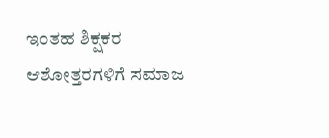ಇಂತಹ ಶಿಕ್ಷಕರ ಆಶೋತ್ತರಗಳಿಗೆ ಸಮಾಜ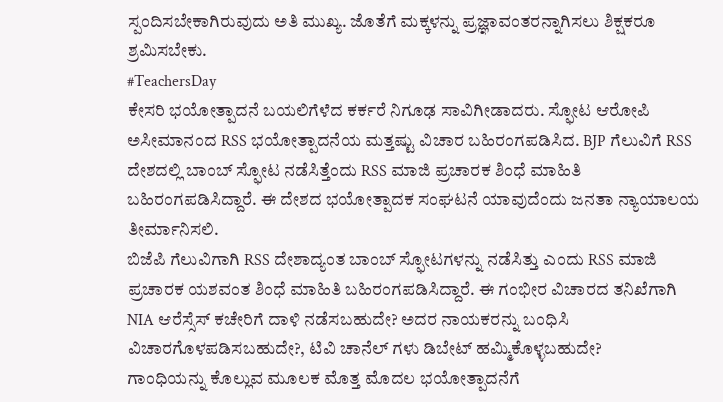ಸ್ಪಂದಿಸಬೇಕಾಗಿರುವುದು ಅತಿ ಮುಖ್ಯ. ಜೊತೆಗೆ ಮಕ್ಕಳನ್ನು ಪ್ರಜ್ಞಾವಂತರನ್ನಾಗಿಸಲು ಶಿಕ್ಷಕರೂ ಶ್ರಮಿಸಬೇಕು.
#TeachersDay
ಕೇಸರಿ ಭಯೋತ್ಪಾದನೆ ಬಯಲಿಗೆಳೆದ ಕರ್ಕರೆ ನಿಗೂಢ ಸಾವಿಗೀಡಾದರು. ಸ್ಫೋಟ ಆರೋಪಿ ಅಸೀಮಾನಂದ RSS ಭಯೋತ್ಪಾದನೆಯ ಮತ್ತಷ್ಟು ವಿಚಾರ ಬಹಿರಂಗಪಡಿಸಿದ. BJP ಗೆಲುವಿಗೆ RSS ದೇಶದಲ್ಲಿ ಬಾಂಬ್ ಸ್ಫೋಟ ನಡೆಸಿತ್ತೆಂದು RSS ಮಾಜಿ ಪ್ರಚಾರಕ ಶಿಂಧೆ ಮಾಹಿತಿ ಬಹಿರಂಗಪಡಿಸಿದ್ದಾರೆ. ಈ ದೇಶದ ಭಯೋತ್ಪಾದಕ ಸಂಘಟನೆ ಯಾವುದೆಂದು ಜನತಾ ನ್ಯಾಯಾಲಯ ತೀರ್ಮಾನಿಸಲಿ.
ಬಿಜೆಪಿ ಗೆಲುವಿಗಾಗಿ RSS ದೇಶಾದ್ಯಂತ ಬಾಂಬ್ ಸ್ಫೋಟಗಳನ್ನು ನಡೆಸಿತ್ತು ಎಂದು RSS ಮಾಜಿ ಪ್ರಚಾರಕ ಯಶವಂತ ಶಿಂಧೆ ಮಾಹಿತಿ ಬಹಿರಂಗಪಡಿಸಿದ್ದಾರೆ. ಈ ಗಂಭೀರ ವಿಚಾರದ ತನಿಖೆಗಾಗಿ NIA ಆರೆಸ್ಸೆಸ್ ಕಚೇರಿಗೆ ದಾಳಿ ನಡೆಸಬಹುದೇ? ಅದರ ನಾಯಕರನ್ನು ಬಂಧಿಸಿ ವಿಚಾರಗೊಳಪಡಿಸಬಹುದೇ?, ಟಿವಿ ಚಾನೆಲ್ ಗಳು ಡಿಬೇಟ್ ಹಮ್ಮಿಕೊಳ್ಳಬಹುದೇ?
ಗಾಂಧಿಯನ್ನು ಕೊಲ್ಲುವ ಮೂಲಕ ಮೊತ್ತ ಮೊದಲ ಭಯೋತ್ಪಾದನೆಗೆ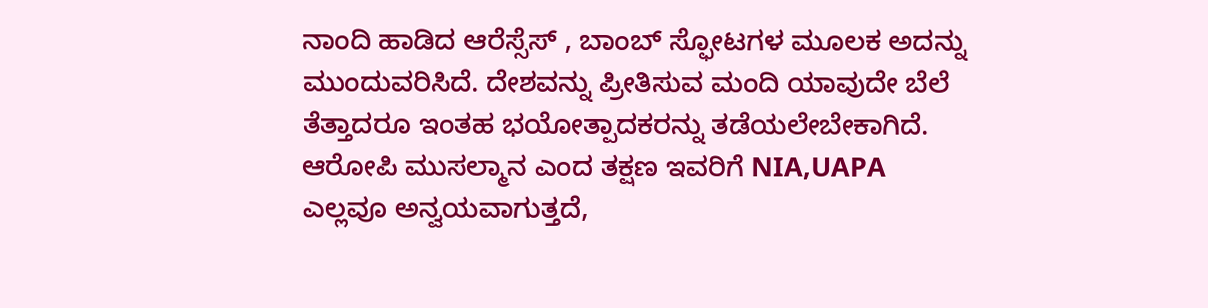ನಾಂದಿ ಹಾಡಿದ ಆರೆಸ್ಸೆಸ್ , ಬಾಂಬ್ ಸ್ಫೋಟಗಳ ಮೂಲಕ ಅದನ್ನು ಮುಂದುವರಿಸಿದೆ. ದೇಶವನ್ನು ಪ್ರೀತಿಸುವ ಮಂದಿ ಯಾವುದೇ ಬೆಲೆ ತೆತ್ತಾದರೂ ಇಂತಹ ಭಯೋತ್ಪಾದಕರನ್ನು ತಡೆಯಲೇಬೇಕಾಗಿದೆ.
ಆರೋಪಿ ಮುಸಲ್ಮಾನ ಎಂದ ತಕ್ಷಣ ಇವರಿಗೆ NIA,UAPA ಎಲ್ಲವೂ ಅನ್ವಯವಾಗುತ್ತದೆ,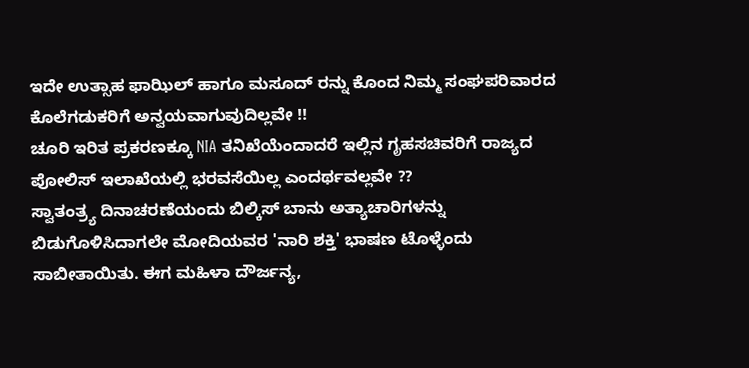ಇದೇ ಉತ್ಸಾಹ ಫಾಝಿಲ್ ಹಾಗೂ ಮಸೂದ್ ರನ್ನು ಕೊಂದ ನಿಮ್ಮ ಸಂಘಪರಿವಾರದ ಕೊಲೆಗಡುಕರಿಗೆ ಅನ್ವಯವಾಗುವುದಿಲ್ಲವೇ !!
ಚೂರಿ ಇರಿತ ಪ್ರಕರಣಕ್ಕೂ NIA ತನಿಖೆಯೆಂದಾದರೆ ಇಲ್ಲಿನ ಗೃಹಸಚಿವರಿಗೆ ರಾಜ್ಯದ ಪೋಲಿಸ್ ಇಲಾಖೆಯಲ್ಲಿ ಭರವಸೆಯಿಲ್ಲ ಎಂದರ್ಥವಲ್ಲವೇ ??
ಸ್ವಾತಂತ್ರ್ಯ ದಿನಾಚರಣೆಯಂದು ಬಿಲ್ಕಿಸ್ ಬಾನು ಅತ್ಯಾಚಾರಿಗಳನ್ನು ಬಿಡುಗೊಳಿಸಿದಾಗಲೇ ಮೋದಿಯವರ 'ನಾರಿ ಶಕ್ತಿ' ಭಾಷಣ ಟೊಳ್ಳೆಂದು ಸಾಬೀತಾಯಿತು. ಈಗ ಮಹಿಳಾ ದೌರ್ಜನ್ಯ,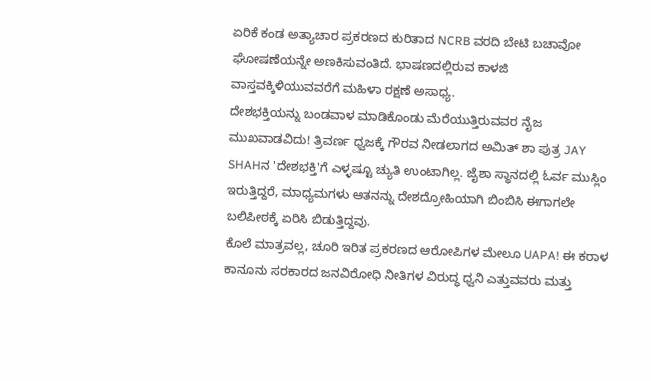ಏರಿಕೆ ಕಂಡ ಅತ್ಯಾಚಾರ ಪ್ರಕರಣದ ಕುರಿತಾದ NCRB ವರದಿ ಬೇಟಿ ಬಚಾವೋ ಘೋಷಣೆಯನ್ನೇ ಅಣಕಿಸುವಂತಿದೆ. ಭಾಷಣದಲ್ಲಿರುವ ಕಾಳಜಿ ವಾಸ್ತವಕ್ಕಿಳಿಯುವವರೆಗೆ ಮಹಿಳಾ ರಕ್ಷಣೆ ಅಸಾಧ್ಯ.
ದೇಶಭಕ್ತಿಯನ್ನು ಬಂಡವಾಳ ಮಾಡಿಕೊಂಡು ಮೆರೆಯುತ್ತಿರುವವರ ನೈಜ ಮುಖವಾಡವಿದು! ತ್ರಿವರ್ಣ ಧ್ವಜಕ್ಕೆ ಗೌರವ ನೀಡಲಾಗದ ಅಮಿತ್ ಶಾ ಪುತ್ರ JAY SHAHನ 'ದೇಶಭಕ್ತಿ'ಗೆ ಎಳ್ಳಷ್ಟೂ ಚ್ಯುತಿ ಉಂಟಾಗಿಲ್ಲ. ಜೈಶಾ ಸ್ಥಾನದಲ್ಲಿ ಓರ್ವ ಮುಸ್ಲಿಂ ಇರುತ್ತಿದ್ದರೆ, ಮಾಧ್ಯಮಗಳು ಆತನನ್ನು ದೇಶದ್ರೋಹಿಯಾಗಿ ಬಿಂಬಿಸಿ ಈಗಾಗಲೇ ಬಲಿಪೀಠಕ್ಕೆ ಏರಿಸಿ ಬಿಡುತ್ತಿದ್ದವು.
ಕೊಲೆ ಮಾತ್ರವಲ್ಲ, ಚೂರಿ ಇರಿತ ಪ್ರಕರಣದ ಆರೋಪಿಗಳ ಮೇಲೂ UAPA! ಈ ಕರಾಳ ಕಾನೂನು ಸರಕಾರದ ಜನವಿರೋಧಿ ನೀತಿಗಳ ವಿರುದ್ಧ ಧ್ವನಿ ಎತ್ತುವವರು ಮತ್ತು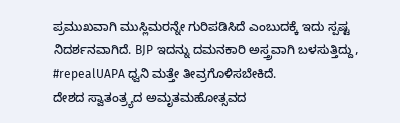ಪ್ರಮುಖವಾಗಿ ಮುಸ್ಲಿಮರನ್ನೇ ಗುರಿಪಡಿಸಿದೆ ಎಂಬುದಕ್ಕೆ ಇದು ಸ್ಪಷ್ಟ ನಿದರ್ಶನವಾಗಿದೆ. BJP ಇದನ್ನು ದಮನಕಾರಿ ಅಸ್ತ್ರವಾಗಿ ಬಳಸುತ್ತಿದ್ದು, #repealUAPA ಧ್ವನಿ ಮತ್ತೇ ತೀವ್ರಗೊಳಿಸಬೇಕಿದೆ.
ದೇಶದ ಸ್ವಾತಂತ್ರ್ಯದ ಅಮೃತಮಹೋತ್ಸವದ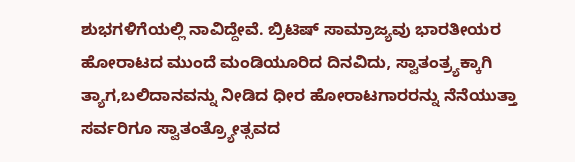ಶುಭಗಳಿಗೆಯಲ್ಲಿ ನಾವಿದ್ದೇವೆ. ಬ್ರಿಟಿಷ್ ಸಾಮ್ರಾಜ್ಯವು ಭಾರತೀಯರ ಹೋರಾಟದ ಮುಂದೆ ಮಂಡಿಯೂರಿದ ದಿನವಿದು, ಸ್ವಾತಂತ್ರ್ಯಕ್ಕಾಗಿ ತ್ಯಾಗ,ಬಲಿದಾನವನ್ನು ನೀಡಿದ ಧೀರ ಹೋರಾಟಗಾರರನ್ನು ನೆನೆಯುತ್ತಾ ಸರ್ವರಿಗೂ ಸ್ವಾತಂತ್ರ್ಯೋತ್ಸವದ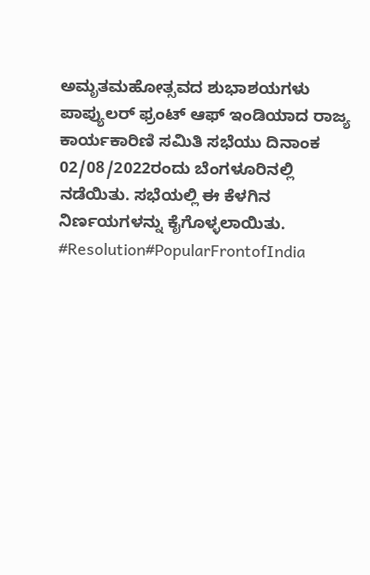ಅಮೃತಮಹೋತ್ಸವದ ಶುಭಾಶಯಗಳು
ಪಾಪ್ಯುಲರ್ ಫ್ರಂಟ್ ಆಫ್ ಇಂಡಿಯಾದ ರಾಜ್ಯ ಕಾರ್ಯಕಾರಿಣಿ ಸಮಿತಿ ಸಭೆಯು ದಿನಾಂಕ 02/08/2022ರಂದು ಬೆಂಗಳೂರಿನಲ್ಲಿ ನಡೆಯಿತು. ಸಭೆಯಲ್ಲಿ ಈ ಕೆಳಗಿನ ನಿರ್ಣಯಗಳನ್ನು ಕೈಗೊಳ್ಳಲಾಯಿತು.
#Resolution#PopularFrontofIndia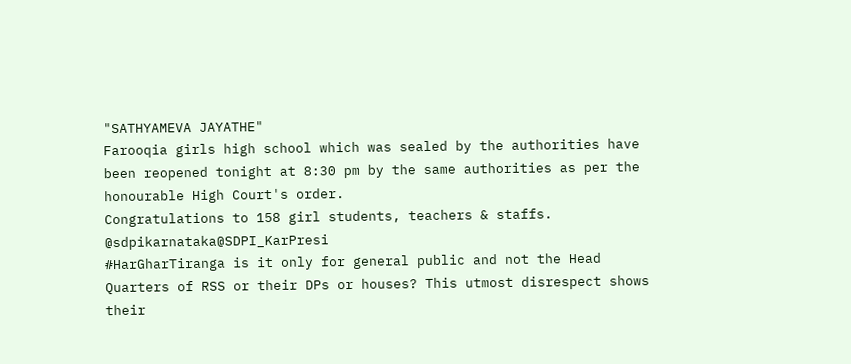"SATHYAMEVA JAYATHE"
Farooqia girls high school which was sealed by the authorities have been reopened tonight at 8:30 pm by the same authorities as per the honourable High Court's order.
Congratulations to 158 girl students, teachers & staffs.
@sdpikarnataka@SDPI_KarPresi
#HarGharTiranga is it only for general public and not the Head Quarters of RSS or their DPs or houses? This utmost disrespect shows their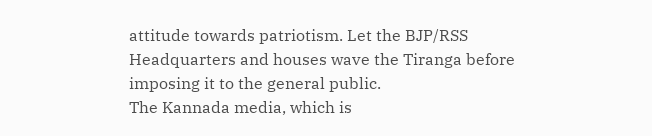attitude towards patriotism. Let the BJP/RSS Headquarters and houses wave the Tiranga before imposing it to the general public.
The Kannada media, which is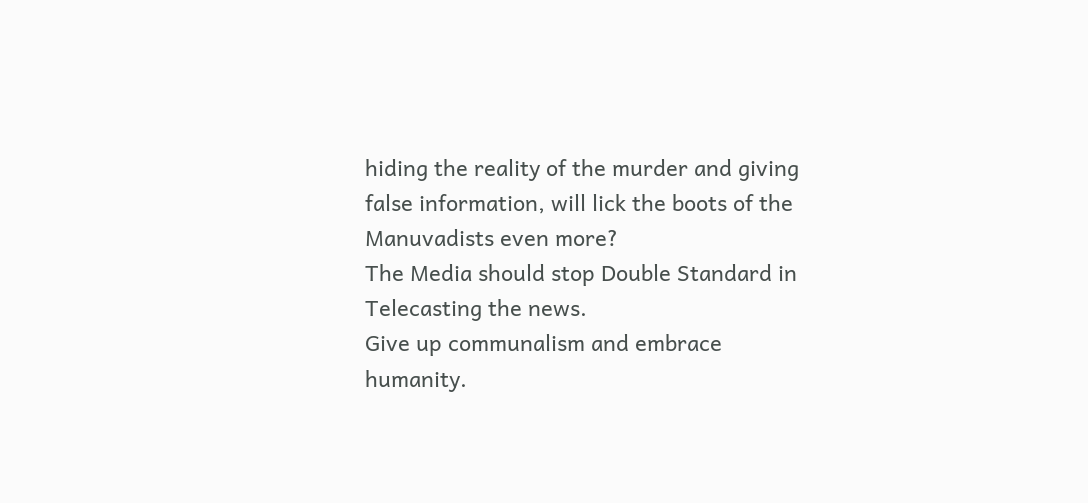hiding the reality of the murder and giving false information, will lick the boots of the Manuvadists even more?
The Media should stop Double Standard in Telecasting the news.
Give up communalism and embrace humanity.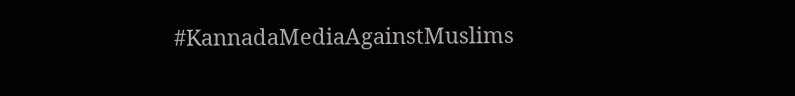#KannadaMediaAgainstMuslims